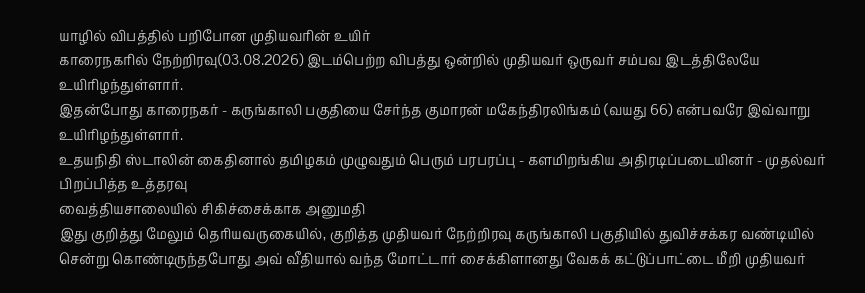யாழில் விபத்தில் பறிபோன முதியவரின் உயிர்
காரைநகரில் நேற்றிரவு(03.08.2026) இடம்பெற்ற விபத்து ஒன்றில் முதியவர் ஒருவர் சம்பவ இடத்திலேயே உயிரிழந்துள்ளார்.
இதன்போது காரைநகர் - கருங்காலி பகுதியை சேர்ந்த குமாரன் மகேந்திரலிங்கம் (வயது 66) என்பவரே இவ்வாறு உயிரிழந்துள்ளார்.
உதயநிதி ஸ்டாலின் கைதினால் தமிழகம் முழுவதும் பெரும் பரபரப்பு - களமிறங்கிய அதிரடிப்படையினர் - முதல்வர் பிறப்பித்த உத்தரவு
வைத்தியசாலையில் சிகிச்சைக்காக அனுமதி
இது குறித்து மேலும் தெரியவருகையில், குறித்த முதியவர் நேற்றிரவு கருங்காலி பகுதியில் துவிச்சக்கர வண்டியில் சென்று கொண்டிருந்தபோது அவ் வீதியால் வந்த மோட்டார் சைக்கிளானது வேகக் கட்டுப்பாட்டை மீறி முதியவர்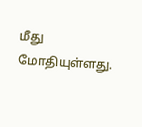மீது மோதியுள்ளது.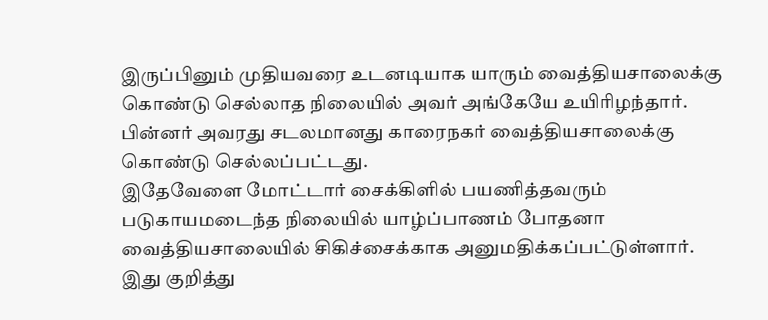இருப்பினும் முதியவரை உடனடியாக யாரும் வைத்தியசாலைக்கு கொண்டு செல்லாத நிலையில் அவர் அங்கேயே உயிரிழந்தார்.
பின்னர் அவரது சடலமானது காரைநகர் வைத்தியசாலைக்கு கொண்டு செல்லப்பட்டது.
இதேவேளை மோட்டார் சைக்கிளில் பயணித்தவரும் படுகாயமடைந்த நிலையில் யாழ்ப்பாணம் போதனா வைத்தியசாலையில் சிகிச்சைக்காக அனுமதிக்கப்பட்டுள்ளார்.
இது குறித்து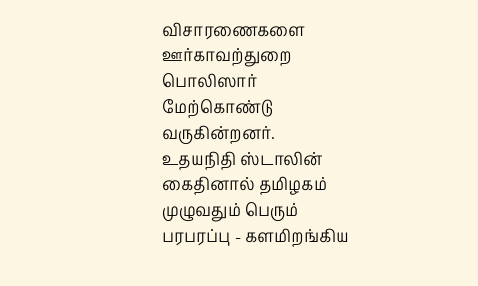விசாரணைகளை ஊர்காவற்துறை பொலிஸார் மேற்கொண்டு வருகின்றனர்.
உதயநிதி ஸ்டாலின் கைதினால் தமிழகம் முழுவதும் பெரும் பரபரப்பு - களமிறங்கிய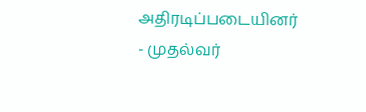அதிரடிப்படையினர் - முதல்வர்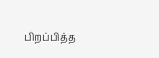பிறப்பித்த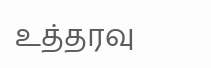உத்தரவு